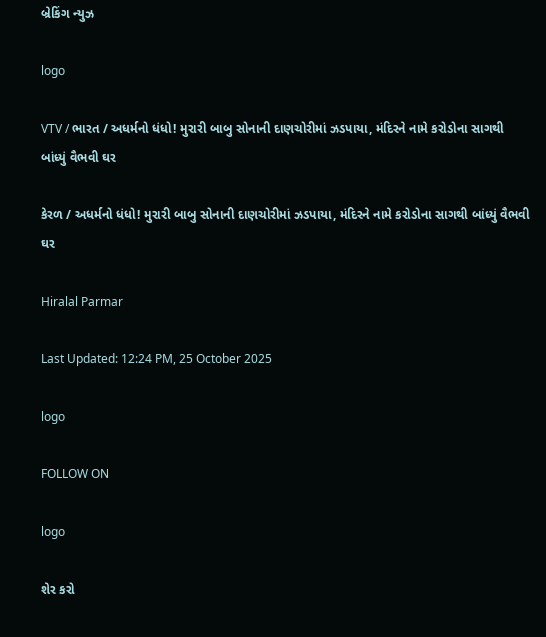બ્રેકિંગ ન્યુઝ

logo

VTV / ભારત / અધર્મનો ધંધો! મુરારી બાબુ સોનાની દાણચોરીમાં ઝડપાયા, મંદિરને નામે કરોડોના સાગથી બાંધ્યું વૈભવી ઘર

કેરળ / અધર્મનો ધંધો! મુરારી બાબુ સોનાની દાણચોરીમાં ઝડપાયા, મંદિરને નામે કરોડોના સાગથી બાંધ્યું વૈભવી ઘર

Hiralal Parmar

Last Updated: 12:24 PM, 25 October 2025

logo

FOLLOW ON

logo

શેર કરો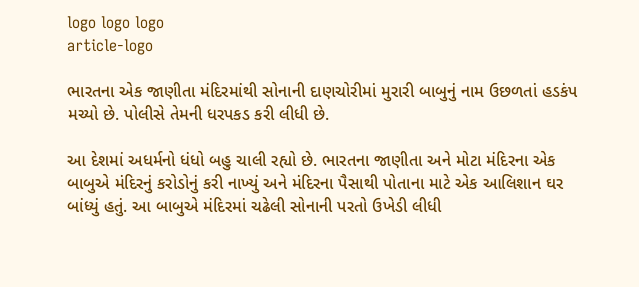logo logo logo
article-logo

ભારતના એક જાણીતા મંદિરમાંથી સોનાની દાણચોરીમાં મુરારી બાબુનું નામ ઉછળતાં હડકંપ મચ્યો છે. પોલીસે તેમની ધરપકડ કરી લીધી છે.

આ દેશમાં અધર્મનો ધંધો બહુ ચાલી રહ્યો છે. ભારતના જાણીતા અને મોટા મંદિરના એક બાબુએ મંદિરનું કરોડોનું કરી નાખ્યું અને મંદિરના પૈસાથી પોતાના માટે એક આલિશાન ઘર બાંધ્યું હતું. આ બાબુએ મંદિરમાં ચઢેલી સોનાની પરતો ઉખેડી લીધી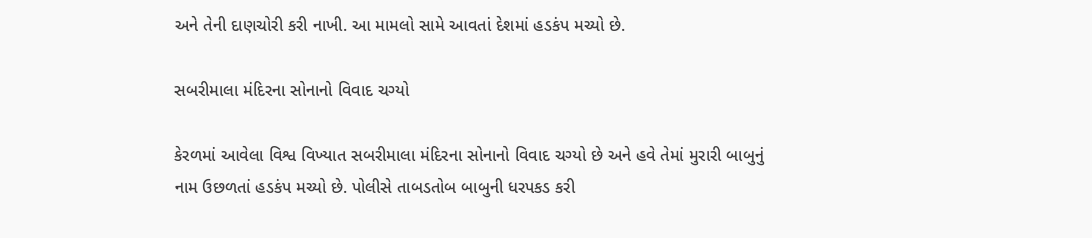અને તેની દાણચોરી કરી નાખી. આ મામલો સામે આવતાં દેશમાં હડકંપ મચ્યો છે.

સબરીમાલા મંદિરના સોનાનો વિવાદ ચગ્યો

કેરળમાં આવેલા વિશ્વ વિખ્યાત સબરીમાલા મંદિરના સોનાનો વિવાદ ચગ્યો છે અને હવે તેમાં મુરારી બાબુનું નામ ઉછળતાં હડકંપ મચ્યો છે. પોલીસે તાબડતોબ બાબુની ધરપકડ કરી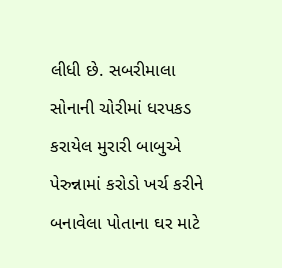લીધી છે. સબરીમાલા સોનાની ચોરીમાં ધરપકડ કરાયેલ મુરારી બાબુએ પેરુન્નામાં કરોડો ખર્ચ કરીને બનાવેલા પોતાના ઘર માટે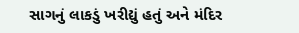સાગનું લાકડું ખરીદ્યું હતું અને મંદિર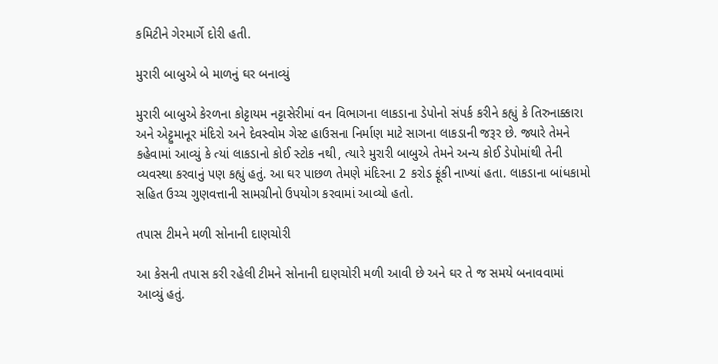કમિટીને ગેરમાર્ગે દોરી હતી.

મુરારી બાબુએ બે માળનું ઘર બનાવ્યું

મુરારી બાબુએ કેરળના કોટ્ટાયમ નટ્ટાસેરીમાં વન વિભાગના લાકડાના ડેપોનો સંપર્ક કરીને કહ્યું કે તિરુનાક્કારા અને એટ્ટુમાનૂર મંદિરો અને દેવસ્વોમ ગેસ્ટ હાઉસના નિર્માણ માટે સાગના લાકડાની જરૂર છે. જ્યારે તેમને કહેવામાં આવ્યું કે ત્યાં લાકડાનો કોઈ સ્ટોક નથી, ત્યારે મુરારી બાબુએ તેમને અન્ય કોઈ ડેપોમાંથી તેની વ્યવસ્થા કરવાનું પણ કહ્યું હતું. આ ઘર પાછળ તેમણે મંદિરના 2 કરોડ ફૂંકી નાખ્યાં હતા. લાકડાના બાંધકામો સહિત ઉચ્ચ ગુણવત્તાની સામગ્રીનો ઉપયોગ કરવામાં આવ્યો હતો.

તપાસ ટીમને મળી સોનાની દાણચોરી

આ કેસની તપાસ કરી રહેલી ટીમને સોનાની દાણચોરી મળી આવી છે અને ઘર તે જ સમયે બનાવવામાં આવ્યું હતું.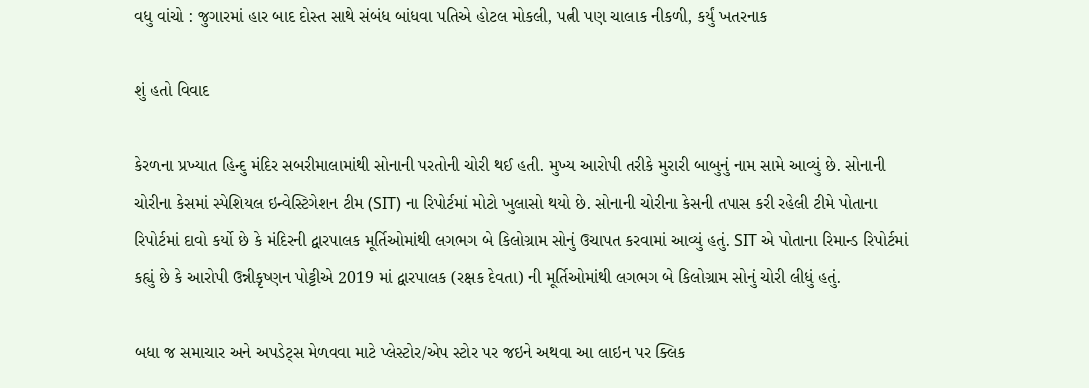વધુ વાંચો : જુગારમાં હાર બાદ દોસ્ત સાથે સંબંધ બાંધવા પતિએ હોટલ મોકલી, પત્ની પણ ચાલાક નીકળી, કર્યું ખતરનાક

શું હતો વિવાદ

કેરળના પ્રખ્યાત હિન્દુ મંદિર સબરીમાલામાંથી સોનાની પરતોની ચોરી થઈ હતી. મુખ્ય આરોપી તરીકે મુરારી બાબુનું નામ સામે આવ્યું છે. સોનાની ચોરીના કેસમાં સ્પેશિયલ ઇન્વેસ્ટિગેશન ટીમ (SIT) ના રિપોર્ટમાં મોટો ખુલાસો થયો છે. સોનાની ચોરીના કેસની તપાસ કરી રહેલી ટીમે પોતાના રિપોર્ટમાં દાવો કર્યો છે કે મંદિરની દ્વારપાલક મૂર્તિઓમાંથી લગભગ બે કિલોગ્રામ સોનું ઉચાપત કરવામાં આવ્યું હતું. SIT એ પોતાના રિમાન્ડ રિપોર્ટમાં કહ્યું છે કે આરોપી ઉન્નીકૃષ્ણન પોટ્ટીએ 2019 માં દ્વારપાલક (રક્ષક દેવતા) ની મૂર્તિઓમાંથી લગભગ બે કિલોગ્રામ સોનું ચોરી લીધું હતું.

બધા જ સમાચાર અને અપડેટ્સ મેળવવા માટે પ્લેસ્ટોર/એપ સ્ટોર પર જઇને અથવા આ લાઇન પર ક્લિક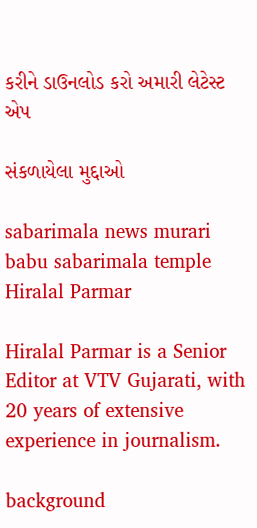કરીને ડાઉનલોડ કરો અમારી લેટેસ્ટ એપ

સંકળાયેલા મુદ્દાઓ

sabarimala news murari babu sabarimala temple
Hiralal Parmar

Hiralal Parmar is a Senior Editor at VTV Gujarati, with 20 years of extensive experience in journalism.

background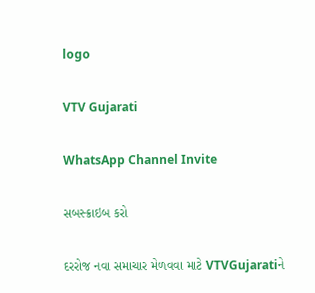logo

VTV Gujarati

WhatsApp Channel Invite

સબસ્ક્રાઇબ કરો

દરરોજ નવા સમાચાર મેળવવા માટે VTVGujaratiને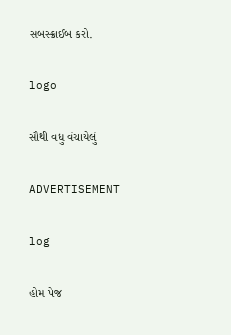સબસ્ક્રાઈબ કરો.

logo

સૌથી વધુ વંચાયેલું

ADVERTISEMENT

log

હોમ પેજ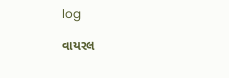log

વાયરલ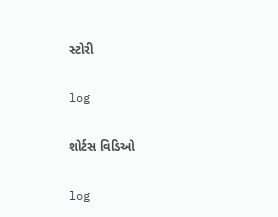સ્ટોરી

log

શોર્ટસ વિડિઓ

log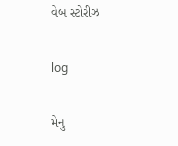વેબ સ્ટોરીઝ

log

મેનુ